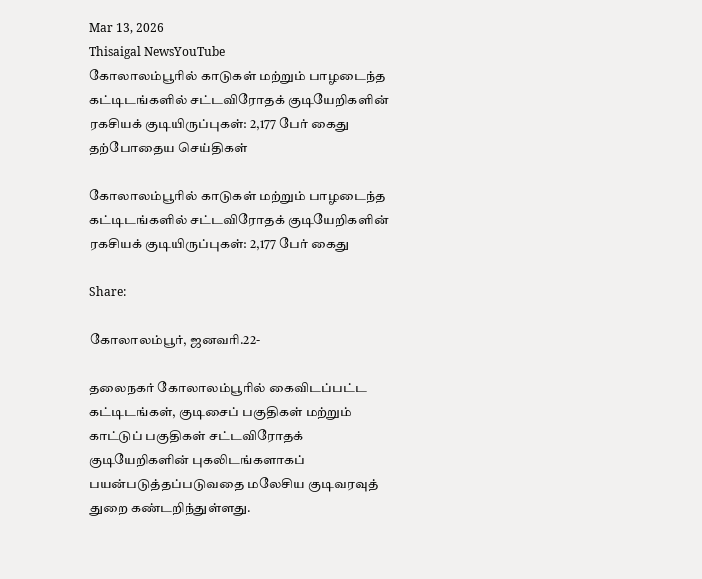Mar 13, 2026
Thisaigal NewsYouTube
கோலாலம்பூரில் காடுகள் மற்றும் பாழடைந்த கட்டிடங்களில் சட்டவிரோதக் குடியேறிகளின் ரகசியக் குடியிருப்புகள்: 2,177 பேர் கைது
தற்போதைய செய்திகள்

கோலாலம்பூரில் காடுகள் மற்றும் பாழடைந்த கட்டிடங்களில் சட்டவிரோதக் குடியேறிகளின் ரகசியக் குடியிருப்புகள்: 2,177 பேர் கைது

Share:

கோலாலம்பூர், ஜனவரி.22-

தலைநகர் கோலாலம்பூரில் கைவிடப்பட்ட கட்டிடங்கள், குடிசைப் பகுதிகள் மற்றும் காட்டுப் பகுதிகள் சட்டவிரோதக் குடியேறிகளின் புகலிடங்களாகப் பயன்படுத்தப்படுவதை மலேசிய குடிவரவுத் துறை கண்டறிந்துள்ளது.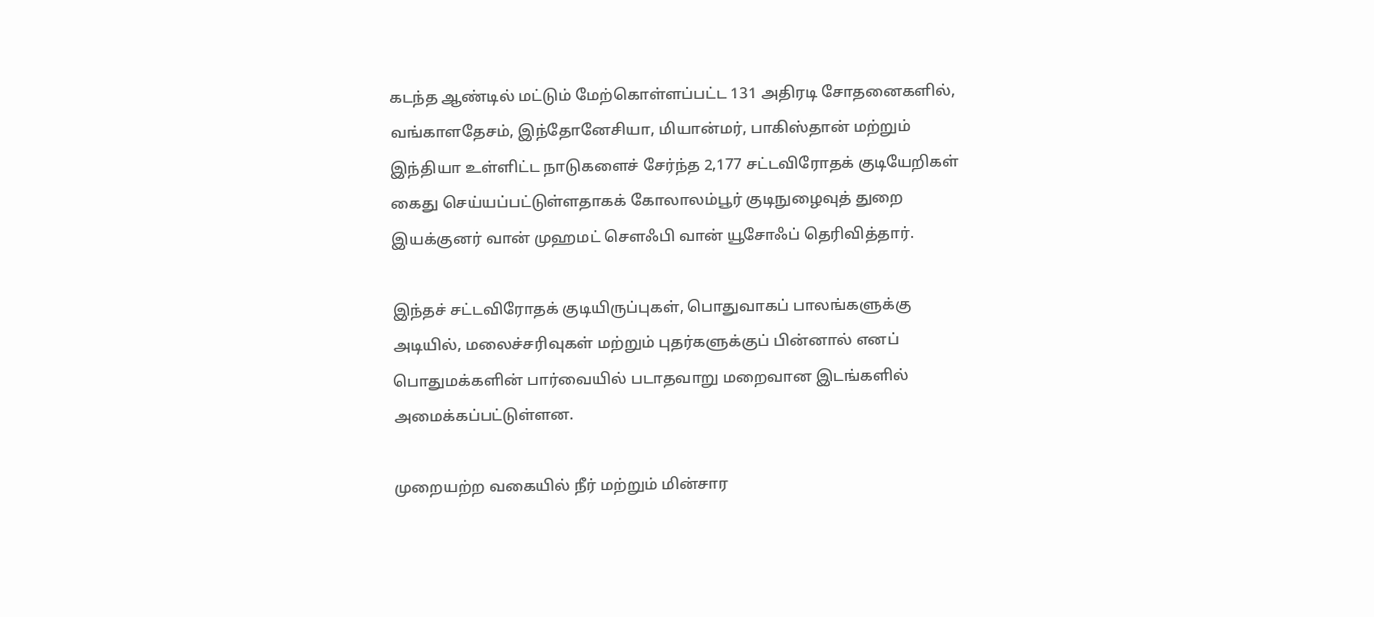கடந்த ஆண்டில் மட்டும் மேற்கொள்ளப்பட்ட 131 அதிரடி சோதனைகளில், வங்காளதேசம், இந்தோனேசியா, மியான்மர், பாகிஸ்தான் மற்றும் இந்தியா உள்ளிட்ட நாடுகளைச் சேர்ந்த 2,177 சட்டவிரோதக் குடியேறிகள் கைது செய்யப்பட்டுள்ளதாகக் கோலாலம்பூர் குடிநுழைவுத் துறை இயக்குனர் வான் முஹமட் சௌஃபி வான் யூசோஃப் தெரிவித்தார்.

இந்தச் சட்டவிரோதக் குடியிருப்புகள், பொதுவாகப் பாலங்களுக்கு அடியில், மலைச்சரிவுகள் மற்றும் புதர்களுக்குப் பின்னால் எனப் பொதுமக்களின் பார்வையில் படாதவாறு மறைவான இடங்களில் அமைக்கப்பட்டுள்ளன.

முறையற்ற வகையில் நீர் மற்றும் மின்சார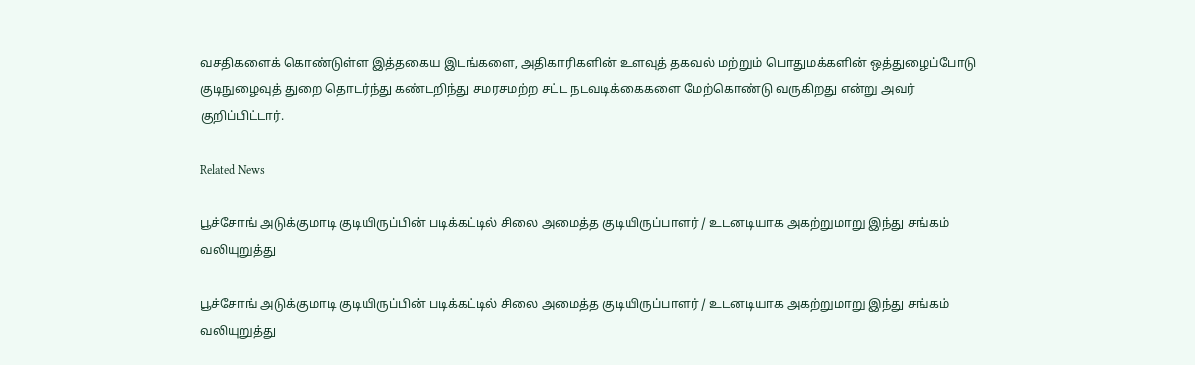வசதிகளைக் கொண்டுள்ள இத்தகைய இடங்களை, அதிகாரிகளின் உளவுத் தகவல் மற்றும் பொதுமக்களின் ஒத்துழைப்போடு குடிநுழைவுத் துறை தொடர்ந்து கண்டறிந்து சமரசமற்ற சட்ட நடவடிக்கைகளை மேற்கொண்டு வருகிறது என்று அவர் குறிப்பிட்டார்.

Related News

பூச்சோங் அடுக்குமாடி குடியிருப்பின் படிக்கட்டில் சிலை அமைத்த குடியிருப்பாளர் / உடனடியாக அகற்றுமாறு இந்து சங்கம் வலியுறுத்து

பூச்சோங் அடுக்குமாடி குடியிருப்பின் படிக்கட்டில் சிலை அமைத்த குடியிருப்பாளர் / உடனடியாக அகற்றுமாறு இந்து சங்கம் வலியுறுத்து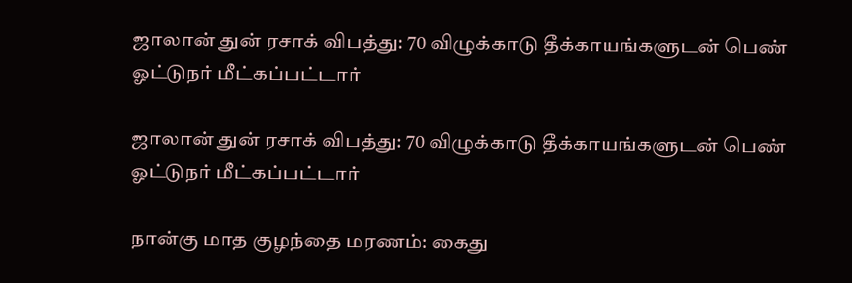ஜாலான் துன் ரசாக் விபத்து: 70 விழுக்காடு தீக்காயங்களுடன் பெண் ஓட்டுநர் மீட்கப்பட்டார்

ஜாலான் துன் ரசாக் விபத்து: 70 விழுக்காடு தீக்காயங்களுடன் பெண் ஓட்டுநர் மீட்கப்பட்டார்

நான்கு மாத குழந்தை மரணம்: கைது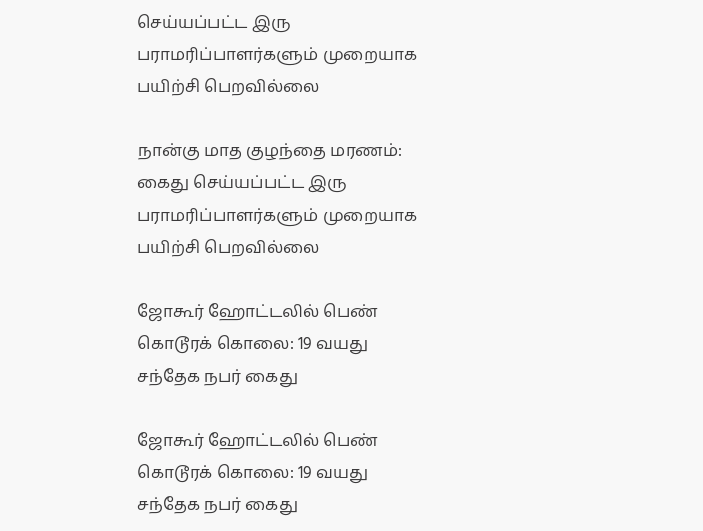செய்யப்பட்ட இரு பராமரிப்பாளர்களும் முறையாக பயிற்சி பெறவில்லை

நான்கு மாத குழந்தை மரணம்: கைது செய்யப்பட்ட இரு பராமரிப்பாளர்களும் முறையாக பயிற்சி பெறவில்லை

ஜோகூர் ஹோட்டலில் பெண் கொடூரக் கொலை: 19 வயது சந்தேக நபர் கைது

ஜோகூர் ஹோட்டலில் பெண் கொடூரக் கொலை: 19 வயது சந்தேக நபர் கைது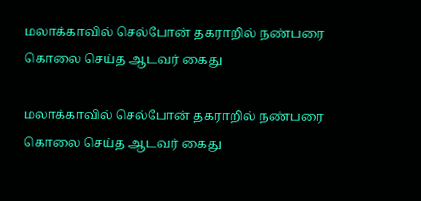மலாக்காவில் செல்போன் தகராறில் நண்பரை கொலை செய்த ஆடவர் கைது

மலாக்காவில் செல்போன் தகராறில் நண்பரை கொலை செய்த ஆடவர் கைது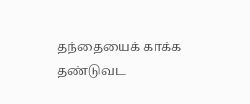தந்தையைக் காக்க தண்டுவட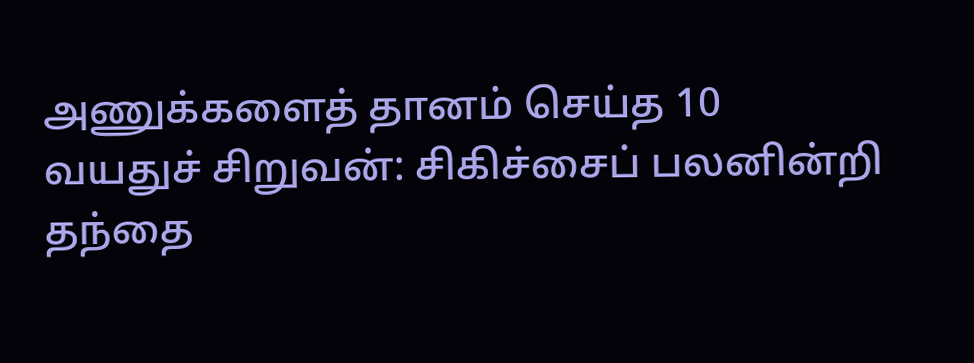அணுக்களைத் தானம் செய்த 10 வயதுச் சிறுவன்: சிகிச்சைப் பலனின்றி தந்தை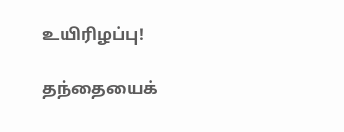உயிரிழப்பு!

தந்தையைக்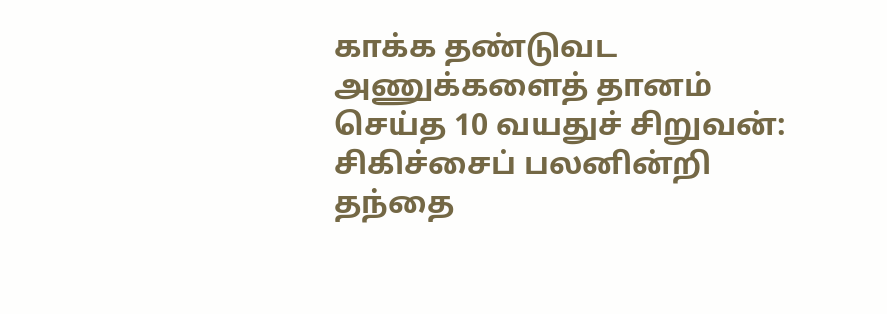காக்க தண்டுவட அணுக்களைத் தானம் செய்த 10 வயதுச் சிறுவன்: சிகிச்சைப் பலனின்றி தந்தை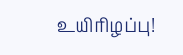உயிரிழப்பு!